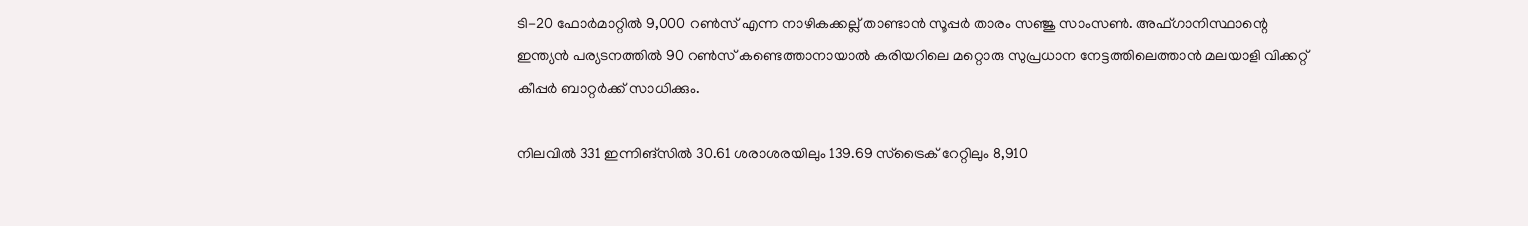ടി-20 ഫോര്‍മാറ്റില്‍ 9,000 റണ്‍സ് എന്ന നാഴികക്കല്ല് താണ്ടാന്‍ സൂപ്പര്‍ താരം സഞ്ജു സാംസണ്‍. അഫ്ഗാനിസ്ഥാന്റെ ഇന്ത്യന്‍ പര്യടനത്തില്‍ 90 റണ്‍സ് കണ്ടെത്താനായാല്‍ കരിയറിലെ മറ്റൊരു സുപ്രധാന നേട്ടത്തിലെത്താന്‍ മലയാളി വിക്കറ്റ് കീപ്പര്‍ ബാറ്റര്‍ക്ക് സാധിക്കും.

നിലവില്‍ 331 ഇന്നിങ്‌സില്‍ 30.61 ശരാശരയിലും 139.69 സ്‌ട്രൈക് റേറ്റിലും 8,910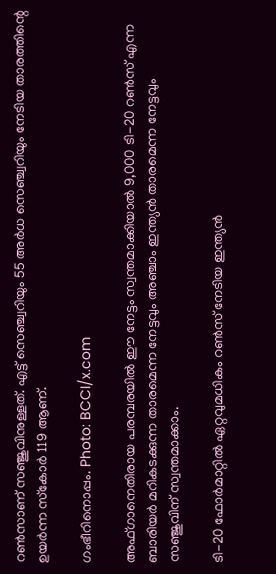റണ്‍സാണ് സഞ്ജുവിനുള്ളത്. എട്ട് സെഞ്ച്വറിയും 55 അര്‍ധ സെഞ്ച്വറിയും നേടിയ താരത്തിന്റെ ഉയര്‍ന്ന സ്‌കോര്‍ 119 ആണ്.

ഗംഭീറിനൊപ്പം. Photo: BCCI/x.com

അഫ്ഗാനെതിരായ പരമ്പരയില്‍ ഈ നേട്ടം സ്വന്തമാക്കിയാല്‍ 9,000 ടി-20 റണ്‍സ് എന്ന ബാരിയര്‍ മറികടക്കുന്ന താരമെന്ന നേട്ടവും അഞ്ചാം ഇന്ത്യന്‍ താരമെന്ന നേട്ടവും സഞ്ജുവിന് സ്വന്തമാക്കാം.

ടി-20 ഫോര്‍മാറ്റില്‍ ഏറ്റവുമധികം റണ്‍സ് നേടിയ ഇന്ത്യന്‍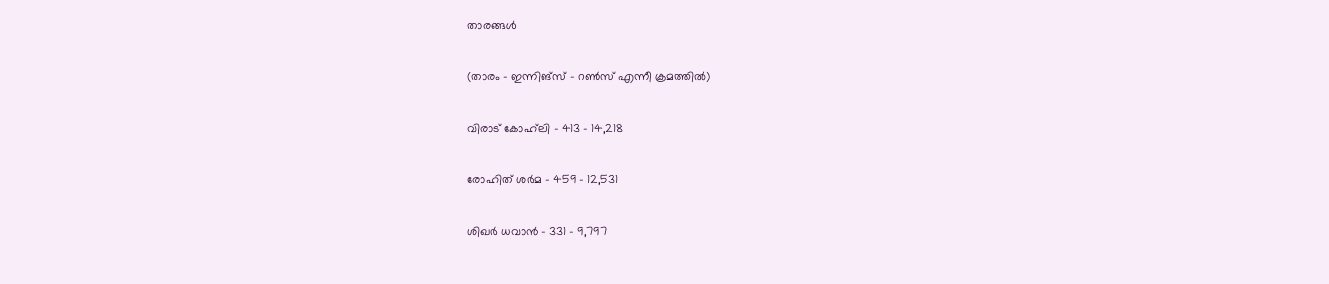താരങ്ങള്‍

(താരം – ഇന്നിങ്‌സ് – റണ്‍സ് എന്നീ ക്രമത്തില്‍)

വിരാട് കോഹ്‌ലി – 413 – 14,218

രോഹിത് ശര്‍മ – 459 – 12,531

ശിഖര്‍ ധവാന്‍ – 331 – 9,797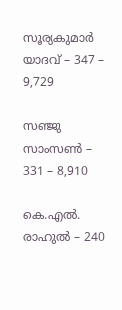സൂര്യകുമാര്‍ യാദവ് – 347 – 9,729

സഞ്ജു സാംസണ്‍ – 331 – 8,910

കെ.എല്‍. രാഹുല്‍ – 240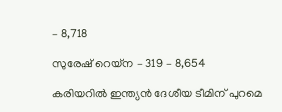– 8,718

സുരേഷ് റെയ്‌ന – 319 – 8,654

കരിയറില്‍ ഇന്ത്യന്‍ ദേശീയ ടീമിന് പുറമെ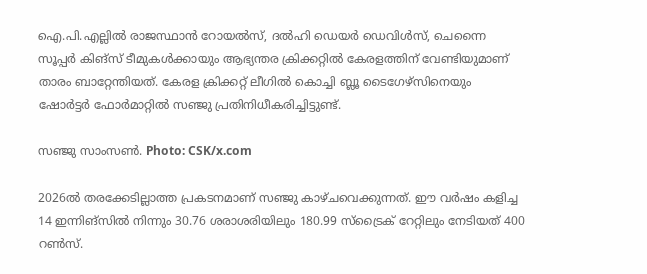ഐ.പി.എല്ലില്‍ രാജസ്ഥാന്‍ റോയല്‍സ്, ദല്‍ഹി ഡെയര്‍ ഡെവിള്‍സ്, ചെന്നൈ സൂപ്പര്‍ കിങ്‌സ് ടീമുകള്‍ക്കായും ആഭ്യന്തര ക്രിക്കറ്റില്‍ കേരളത്തിന് വേണ്ടിയുമാണ് താരം ബാറ്റേന്തിയത്. കേരള ക്രിക്കറ്റ് ലീഗില്‍ കൊച്ചി ബ്ലൂ ടൈഗേഴ്‌സിനെയും ഷോര്‍ട്ടര്‍ ഫോര്‍മാറ്റില്‍ സഞ്ജു പ്രതിനിധീകരിച്ചിട്ടുണ്ട്.

സഞ്ജു സാംസണ്‍. Photo: CSK/x.com

2026ല്‍ തരക്കേടില്ലാത്ത പ്രകടനമാണ് സഞ്ജു കാഴ്ചവെക്കുന്നത്. ഈ വര്‍ഷം കളിച്ച 14 ഇന്നിങ്‌സില്‍ നിന്നും 30.76 ശരാശരിയിലും 180.99 സ്‌ട്രൈക് റേറ്റിലും നേടിയത് 400 റണ്‍സ്.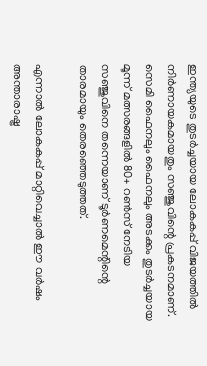ഇന്ത്യയുടെ തുടര്‍ച്ചയായ ലോകകപ്പ് വിജയത്തില്‍ നിര്‍ണായകമായതും സഞ്ജുവിന്റെ പ്രകടനമാണ്. സെമി ഫൈനലും ഫൈനലും അടക്കം തുടര്‍ച്ചയായ മൂന്ന് മത്സരങ്ങളില്‍ 80+ റണ്‍സ് നേടിയ സഞ്ജുവിനെ തന്നെയാണ് ടൂര്‍ണമെന്റിന്റെ താരമായും തെരഞ്ഞെടുത്തത്.

എന്നാല്‍ ലോകകപ്പ് മാറ്റിവെച്ചാല്‍ ഈ വര്‍ഷം അന്താരാഷ്ട്ര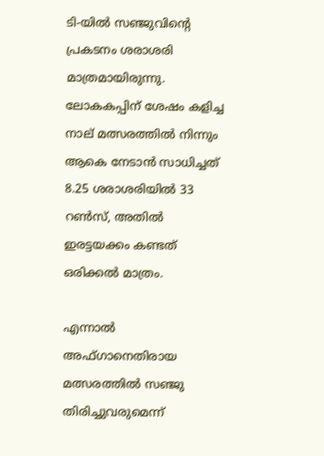ടി-യില്‍ സഞ്ജുവിന്റെ പ്രകടനം ശരാശരി മാത്രമായിരുന്നു. ലോകകപ്പിന് ശേഷം കളിച്ച നാല് മത്സരത്തില്‍ നിന്നും ആകെ നേടാന്‍ സാധിച്ചത് 8.25 ശരാശരിയില്‍ 33 റണ്‍സ്, അതില്‍ ഇരട്ടയക്കം കണ്ടത് ഒരിക്കല്‍ മാത്രം.

എന്നാല്‍ അഫ്ഗാനെതിരായ മത്സരത്തില്‍ സഞ്ജു തിരിച്ചുവരുമെന്ന്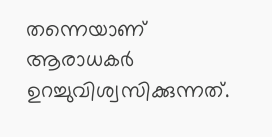തന്നെയാണ് ആരാധകര്‍ ഉറച്ചുവിശ്വസിക്കുന്നത്.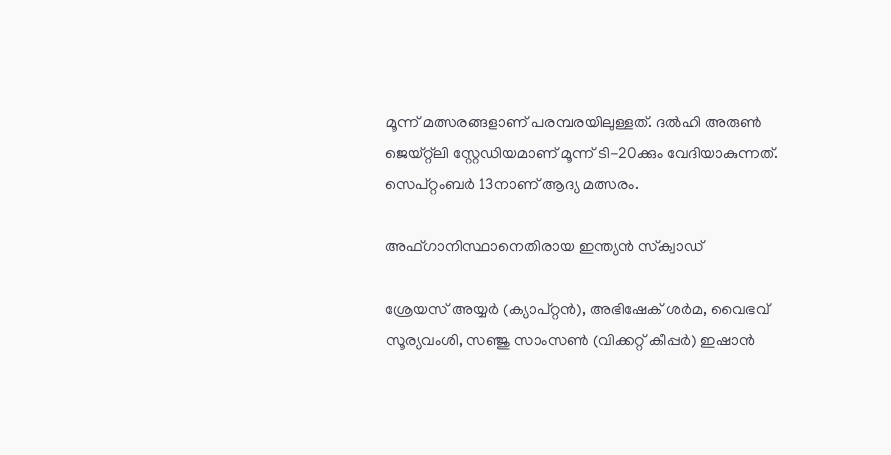മൂന്ന് മത്സരങ്ങളാണ് പരമ്പരയിലുള്ളത്. ദല്‍ഹി അരുണ്‍ ജെയ്റ്റ്‌ലി സ്റ്റേഡിയമാണ് മൂന്ന് ടി-20ക്കും വേദിയാകുന്നത്. സെപ്റ്റംബര്‍ 13നാണ് ആദ്യ മത്സരം.

അഫ്ഗാനിസ്ഥാനെതിരായ ഇന്ത്യന്‍ സ്‌ക്വാഡ്

ശ്രേയസ് അയ്യര്‍ (ക്യാപ്റ്റന്‍), അഭിഷേക് ശര്‍മ, വൈഭവ് സൂര്യവംശി, സഞ്ജു സാംസണ്‍ (വിക്കറ്റ് കീപ്പര്‍) ഇഷാന്‍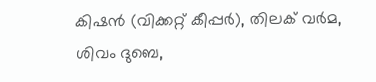കിഷന്‍ (വിക്കറ്റ് കീപ്പര്‍), തിലക് വര്‍മ, ശിവം ദുബെ,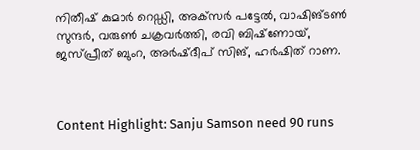നിതീഷ് കുമാര്‍ റെഡ്ഡി, അക്‌സര്‍ പട്ടേല്‍, വാഷിങ്ടണ്‍ സുന്ദര്‍, വരുണ്‍ ചക്രവര്‍ത്തി, രവി ബിഷ്‌ണോയ്, ജസ്പ്രീത് ബുംറ, അര്‍ഷ്ദീപ് സിങ്, ഹര്‍ഷിത് റാണ.



Content Highlight: Sanju Samson need 90 runs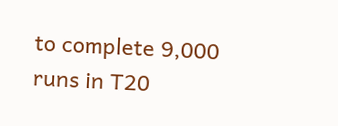to complete 9,000 runs in T20